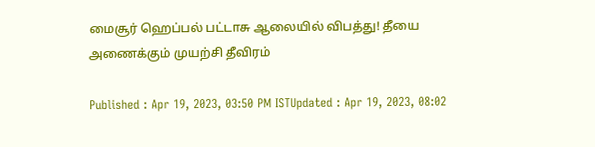மைசூர் ஹெப்பல் பட்டாசு ஆலையில் விபத்து! தீயை அணைக்கும் முயற்சி தீவிரம்

Published : Apr 19, 2023, 03:50 PM ISTUpdated : Apr 19, 2023, 08:02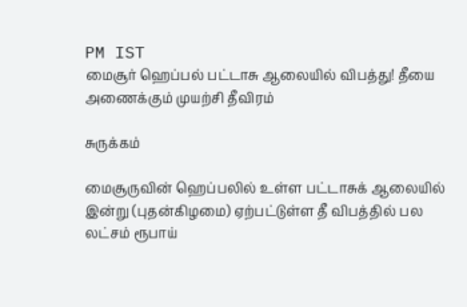PM IST
மைசூர் ஹெப்பல் பட்டாசு ஆலையில் விபத்து! தீயை அணைக்கும் முயற்சி தீவிரம்

சுருக்கம்

மைசூருவின் ஹெப்பலில் உள்ள பட்டாசுக் ஆலையில் இன்று (புதன்கிழமை) ஏற்பட்டுள்ள தீ விபத்தில் பல லட்சம் ரூபாய்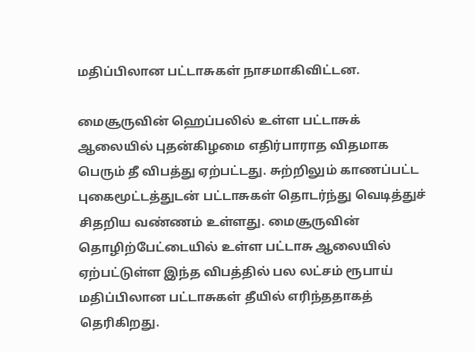மதிப்பிலான பட்டாசுகள் நாசமாகிவிட்டன.

மைசூருவின் ஹெப்பலில் உள்ள பட்டாசுக் ஆலையில் புதன்கிழமை எதிர்பாராத விதமாக பெரும் தீ விபத்து ஏற்பட்டது. சுற்றிலும் காணப்பட்ட புகைமூட்டத்துடன் பட்டாசுகள் தொடர்ந்து வெடித்துச் சிதறிய வண்ணம் உள்ளது. மைசூருவின் தொழிற்பேட்டையில் உள்ள பட்டாசு ஆலையில் ஏற்பட்டுள்ள இந்த விபத்தில் பல லட்சம் ரூபாய் மதிப்பிலான பட்டாசுகள் தீயில் எரிந்ததாகத் தெரிகிறது.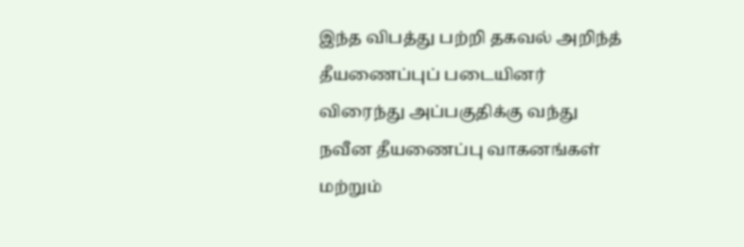இந்த விபத்து பற்றி தகவல் அறிந்த் தீயணைப்புப் படையினர் விரைந்து அப்பகுதிக்கு வந்து நவீன தீயணைப்பு வாகனங்கள் மற்றும்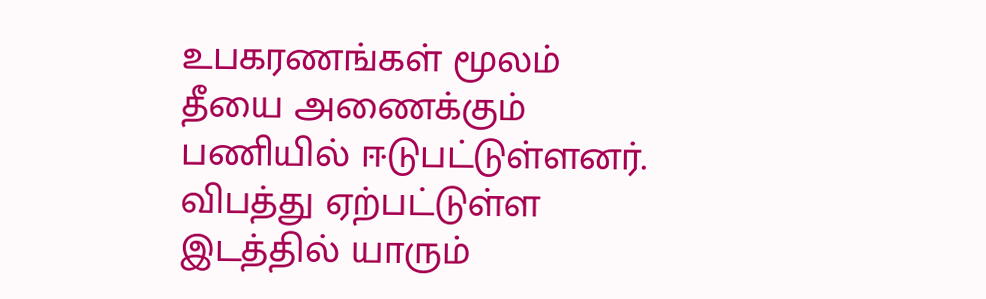உபகரணங்கள் மூலம் தீயை அணைக்கும் பணியில் ஈடுபட்டுள்ளனர். விபத்து ஏற்பட்டுள்ள இடத்தில் யாரும்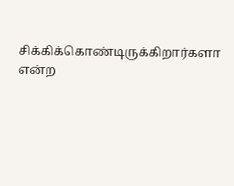சிக்கிக்கொண்டிருக்கிறார்களா என்ற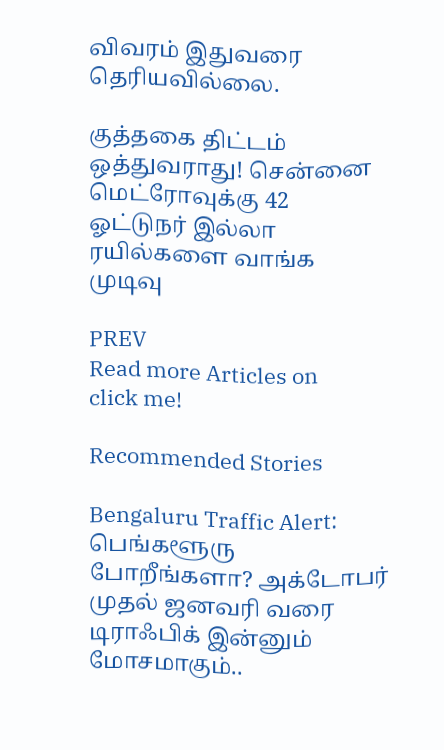விவரம் இதுவரை தெரியவில்லை.

குத்தகை திட்டம் ஒத்துவராது! சென்னை மெட்ரோவுக்கு 42 ஓட்டுநர் இல்லா ரயில்களை வாங்க முடிவு

PREV
Read more Articles on
click me!

Recommended Stories

Bengaluru Traffic Alert: பெங்களூரு போறீங்களா? அக்டோபர் முதல் ஜனவரி வரை டிராஃபிக் இன்னும் மோசமாகும்..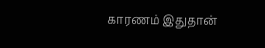காரணம் இதுதான்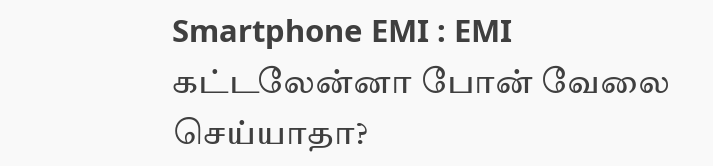Smartphone EMI : EMI கட்டலேன்னா போன் வேலை செய்யாதா?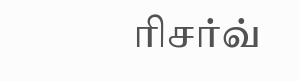ரிசர்வ்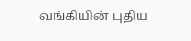வங்கியின் புதிய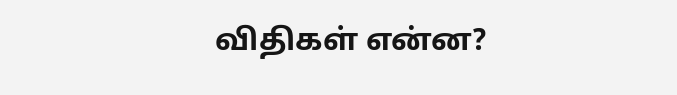விதிகள் என்ன?